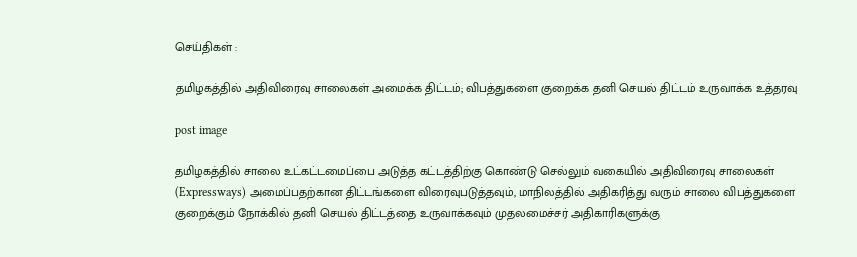செய்திகள் :

தமிழகத்தில் அதிவிரைவு சாலைகள் அமைக்க திட்டம்; விபத்துகளை குறைக்க தனி செயல் திட்டம் உருவாக்க உத்தரவு

post image

தமிழகத்தில் சாலை உட்கட்டமைப்பை அடுத்த கட்டத்திற்கு கொண்டு செல்லும் வகையில் அதிவிரைவு சாலைகள் (Expressways) அமைப்பதற்கான திட்டங்களை விரைவுபடுத்தவும், மாநிலத்தில் அதிகரித்து வரும் சாலை விபத்துகளை குறைக்கும் நோக்கில் தனி செயல் திட்டத்தை உருவாக்கவும் முதலமைச்சர் அதிகாரிகளுக்கு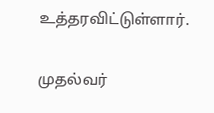உத்தரவிட்டுள்ளார்.

முதல்வர்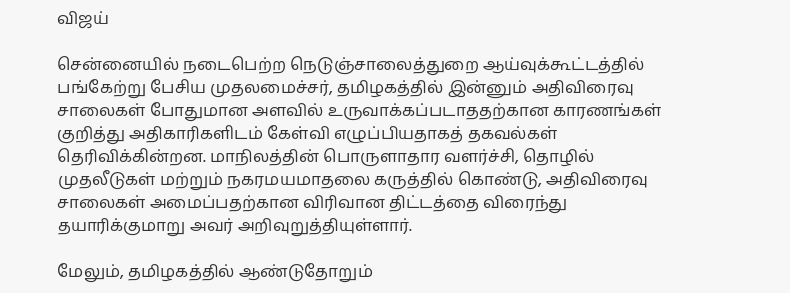விஜய்

சென்னையில் நடைபெற்ற நெடுஞ்சாலைத்துறை ஆய்வுக்கூட்டத்தில் பங்கேற்று பேசிய முதலமைச்சர், தமிழகத்தில் இன்னும் அதிவிரைவு சாலைகள் போதுமான அளவில் உருவாக்கப்படாததற்கான காரணங்கள் குறித்து அதிகாரிகளிடம் கேள்வி எழுப்பியதாகத் தகவல்கள் தெரிவிக்கின்றன. மாநிலத்தின் பொருளாதார வளர்ச்சி, தொழில் முதலீடுகள் மற்றும் நகரமயமாதலை கருத்தில் கொண்டு, அதிவிரைவு சாலைகள் அமைப்பதற்கான விரிவான திட்டத்தை விரைந்து தயாரிக்குமாறு அவர் அறிவுறுத்தியுள்ளார்.

மேலும், தமிழகத்தில் ஆண்டுதோறும்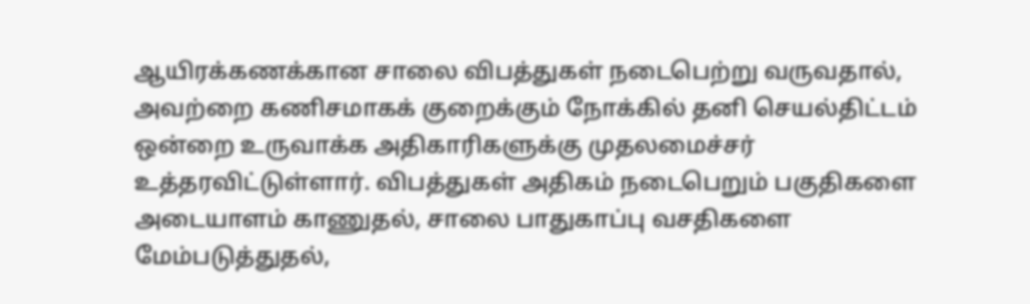ஆயிரக்கணக்கான சாலை விபத்துகள் நடைபெற்று வருவதால், அவற்றை கணிசமாகக் குறைக்கும் நோக்கில் தனி செயல்திட்டம் ஒன்றை உருவாக்க அதிகாரிகளுக்கு முதலமைச்சர் உத்தரவிட்டுள்ளார். விபத்துகள் அதிகம் நடைபெறும் பகுதிகளை அடையாளம் காணுதல், சாலை பாதுகாப்பு வசதிகளை மேம்படுத்துதல்,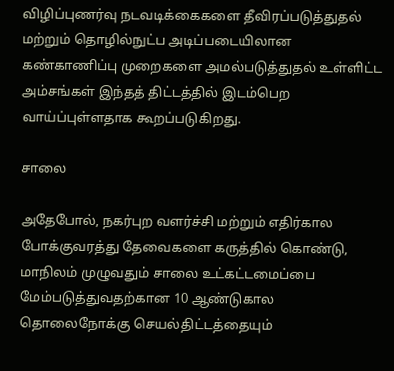விழிப்புணர்வு நடவடிக்கைகளை தீவிரப்படுத்துதல் மற்றும் தொழில்நுட்ப அடிப்படையிலான கண்காணிப்பு முறைகளை அமல்படுத்துதல் உள்ளிட்ட அம்சங்கள் இந்தத் திட்டத்தில் இடம்பெற வாய்ப்புள்ளதாக கூறப்படுகிறது.

சாலை

அதேபோல், நகர்புற வளர்ச்சி மற்றும் எதிர்கால போக்குவரத்து தேவைகளை கருத்தில் கொண்டு, மாநிலம் முழுவதும் சாலை உட்கட்டமைப்பை மேம்படுத்துவதற்கான 10 ஆண்டுகால தொலைநோக்கு செயல்திட்டத்தையும்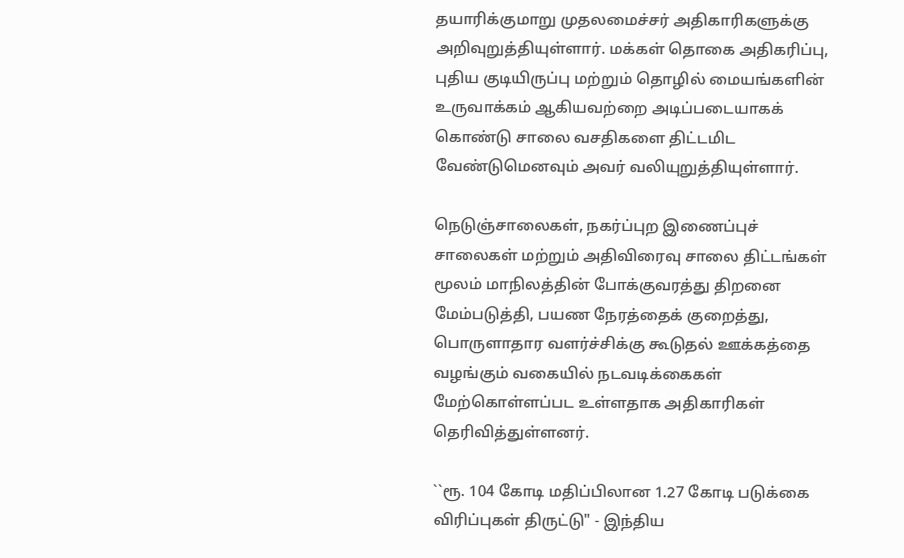தயாரிக்குமாறு முதலமைச்சர் அதிகாரிகளுக்கு அறிவுறுத்தியுள்ளார். மக்கள் தொகை அதிகரிப்பு, புதிய குடியிருப்பு மற்றும் தொழில் மையங்களின் உருவாக்கம் ஆகியவற்றை அடிப்படையாகக் கொண்டு சாலை வசதிகளை திட்டமிட வேண்டுமெனவும் அவர் வலியுறுத்தியுள்ளார்.

நெடுஞ்சாலைகள், நகர்ப்புற இணைப்புச் சாலைகள் மற்றும் அதிவிரைவு சாலை திட்டங்கள் மூலம் மாநிலத்தின் போக்குவரத்து திறனை மேம்படுத்தி, பயண நேரத்தைக் குறைத்து, பொருளாதார வளர்ச்சிக்கு கூடுதல் ஊக்கத்தை வழங்கும் வகையில் நடவடிக்கைகள் மேற்கொள்ளப்பட உள்ளதாக அதிகாரிகள் தெரிவித்துள்ளனர்.

``ரூ. 104 கோடி மதிப்பிலான 1.27 கோடி படுக்கை விரிப்புகள் திருட்டு" - இந்திய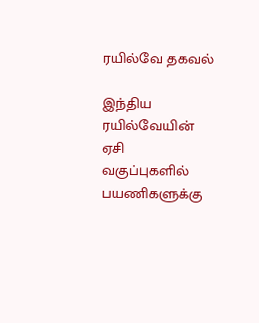ரயில்வே தகவல்

இந்திய ரயில்வேயின் ஏசி வகுப்புகளில் பயணிகளுக்கு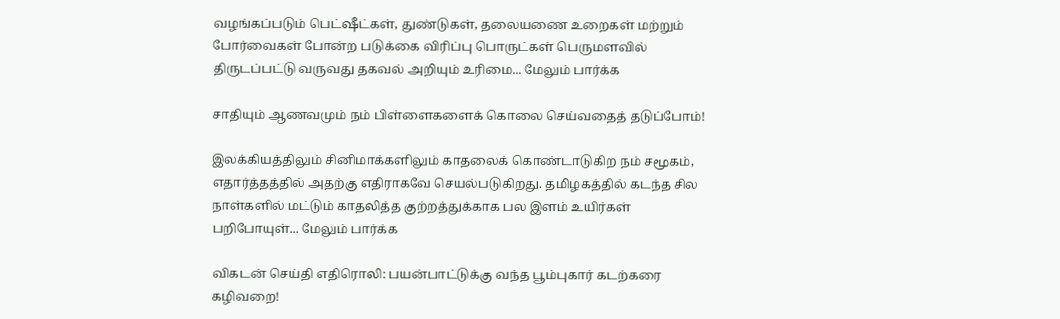வழங்கப்படும் பெட்ஷீட்கள், துண்டுகள், தலையணை உறைகள் மற்றும் போர்வைகள் போன்ற படுக்கை விரிப்பு பொருட்கள் பெருமளவில் திருடப்பட்டு வருவது தகவல் அறியும் உரிமை... மேலும் பார்க்க

சாதியும் ஆணவமும் நம் பிள்ளைகளைக் கொலை செய்வதைத் தடுப்போம்!

இலக்கியத்திலும் சினிமாக்களிலும் காதலைக் கொண்டாடுகிற நம் சமூகம், எதார்த்தத்தில் அதற்கு எதிராகவே செயல்படுகிறது. தமிழகத்தில் கடந்த சில நாள்களில் மட்டும் காதலித்த குற்றத்துக்காக பல இளம் உயிர்கள் பறிபோயுள்... மேலும் பார்க்க

விகடன் செய்தி எதிரொலி: பயன்பாட்டுக்கு வந்த பூம்புகார் கடற்கரை கழிவறை!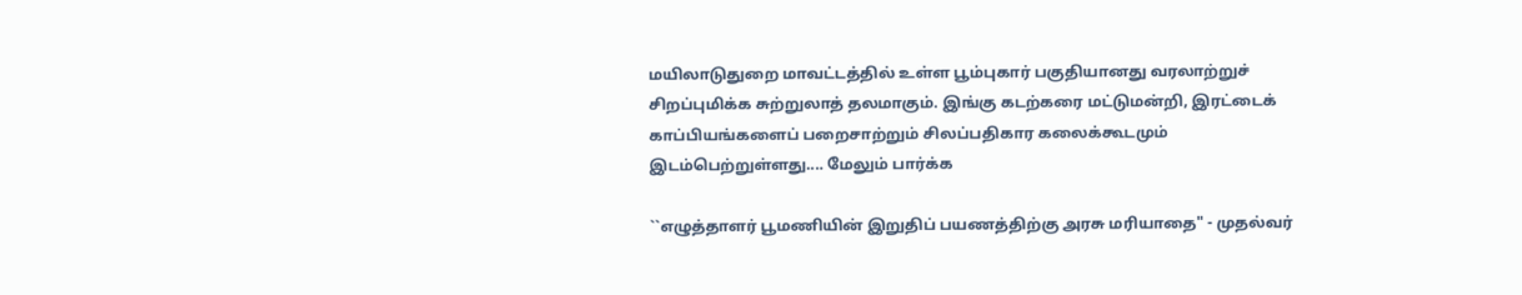மயிலாடுதுறை மாவட்டத்தில் உள்ள பூம்புகார் பகுதியானது வரலாற்றுச் சிறப்புமிக்க சுற்றுலாத் தலமாகும். இங்கு கடற்கரை மட்டுமன்றி, இரட்டைக் காப்பியங்களைப் பறைசாற்றும் சிலப்பதிகார கலைக்கூடமும் இடம்பெற்றுள்ளது.... மேலும் பார்க்க

``எழுத்தாளர் பூமணியின் இறுதிப் பயணத்திற்கு அரசு மரியாதை" - முதல்வர்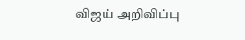விஜய் அறிவிப்பு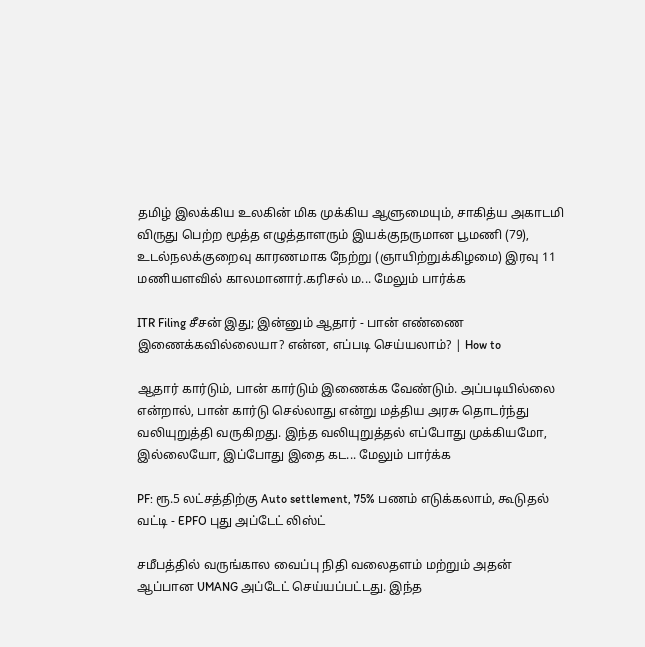தமிழ் இலக்கிய உலகின் மிக முக்கிய ஆளுமையும், சாகித்ய அகாடமி விருது பெற்ற மூத்த எழுத்தாளரும் இயக்குநருமான பூமணி (79), உடல்நலக்குறைவு காரணமாக நேற்று (ஞாயிற்றுக்கிழமை) இரவு 11 மணியளவில் காலமானார்.கரிசல் ம... மேலும் பார்க்க

ITR Filing சீசன் இது; இன்னும் ஆதார் - பான் எண்ணை இணைக்கவில்லையா? என்ன, எப்படி செய்யலாம்? | How to

ஆதார் கார்டும், பான் கார்டும் இணைக்க வேண்டும். அப்படியில்லை என்றால், பான் கார்டு செல்லாது என்று மத்திய அரசு தொடர்ந்து வலியுறுத்தி வருகிறது. இந்த வலியுறுத்தல் எப்போது முக்கியமோ, இல்லையோ, இப்போது இதை கட... மேலும் பார்க்க

PF: ரூ.5 லட்சத்திற்கு Auto settlement, 75% பணம் எடுக்கலாம், கூடுதல் வட்டி - EPFO புது அப்டேட் லிஸ்ட்

சமீபத்தில் வருங்கால வைப்பு நிதி வலைதளம் மற்றும் அதன் ஆப்பான UMANG அப்டேட் செய்யப்பட்டது. இந்த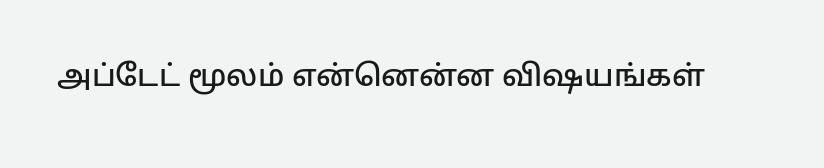அப்டேட் மூலம் என்னென்ன விஷயங்கள்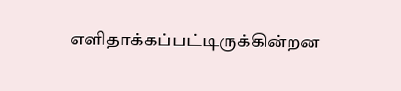எளிதாக்கப்பட்டிருக்கின்றன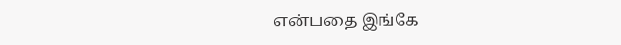என்பதை இங்கே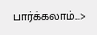பார்க்கலாம்...>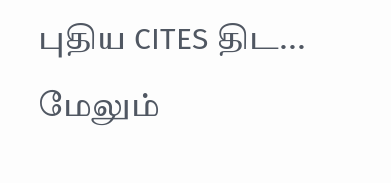புதிய CITES திட... மேலும்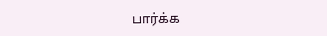பார்க்க